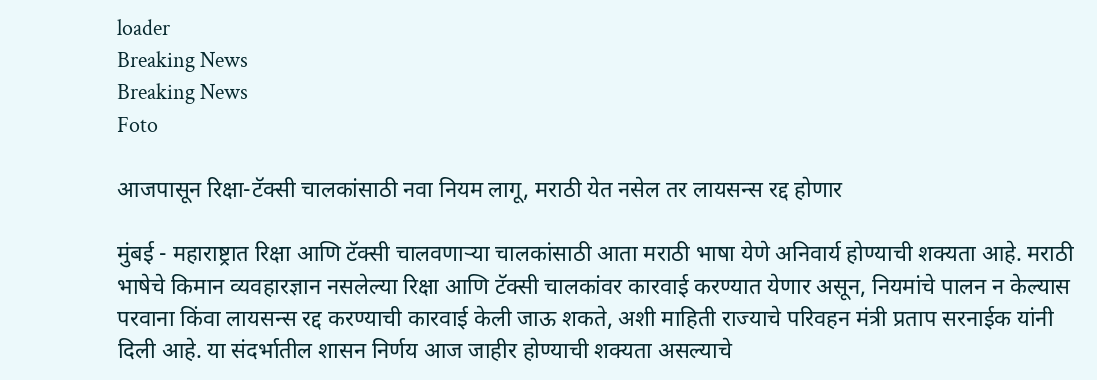loader
Breaking News
Breaking News
Foto

आजपासून रिक्षा-टॅक्सी चालकांसाठी नवा नियम लागू, मराठी येत नसेल तर लायसन्स रद्द होणार

मुंबई - महाराष्ट्रात रिक्षा आणि टॅक्सी चालवणार्‍या चालकांसाठी आता मराठी भाषा येणे अनिवार्य होण्याची शक्यता आहे. मराठी भाषेचे किमान व्यवहारज्ञान नसलेल्या रिक्षा आणि टॅक्सी चालकांवर कारवाई करण्यात येणार असून, नियमांचे पालन न केल्यास परवाना किंवा लायसन्स रद्द करण्याची कारवाई केली जाऊ शकते, अशी माहिती राज्याचे परिवहन मंत्री प्रताप सरनाईक यांनी दिली आहे. या संदर्भातील शासन निर्णय आज जाहीर होण्याची शक्यता असल्याचे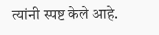त्यांनी स्पष्ट केले आहे.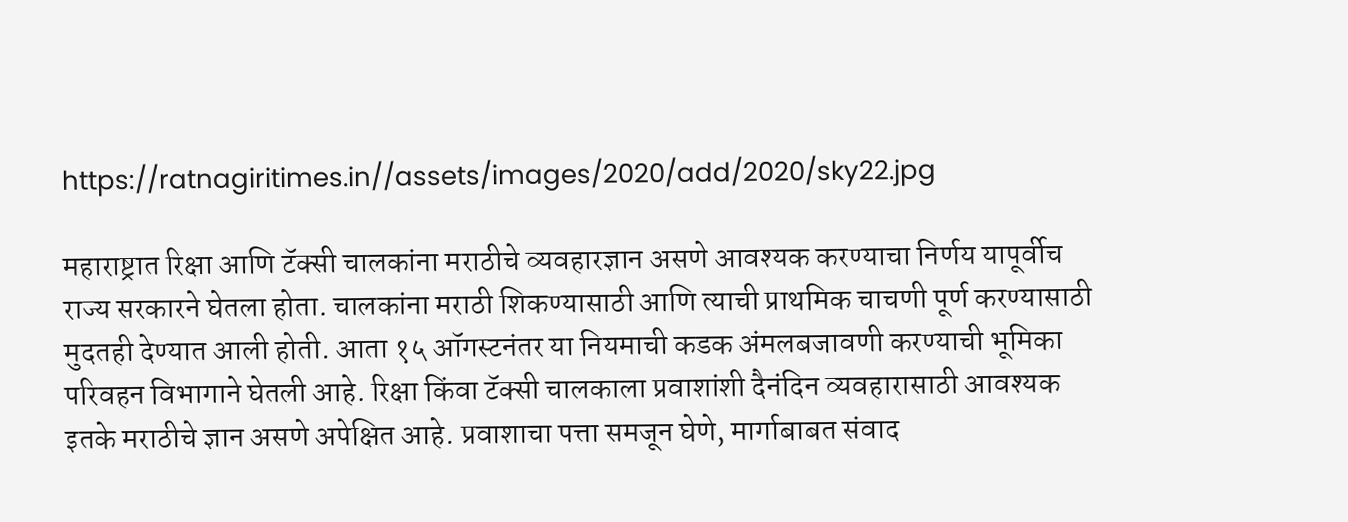https://ratnagiritimes.in//assets/images/2020/add/2020/sky22.jpg

महाराष्ट्रात रिक्षा आणि टॅक्सी चालकांना मराठीचे व्यवहारज्ञान असणे आवश्यक करण्याचा निर्णय यापूर्वीच राज्य सरकारने घेतला होता. चालकांना मराठी शिकण्यासाठी आणि त्याची प्राथमिक चाचणी पूर्ण करण्यासाठी मुदतही देण्यात आली होती. आता १५ ऑगस्टनंतर या नियमाची कडक अंमलबजावणी करण्याची भूमिका परिवहन विभागाने घेतली आहे. रिक्षा किंवा टॅक्सी चालकाला प्रवाशांशी दैनंदिन व्यवहारासाठी आवश्यक इतके मराठीचे ज्ञान असणे अपेक्षित आहे. प्रवाशाचा पत्ता समजून घेणे, मार्गाबाबत संवाद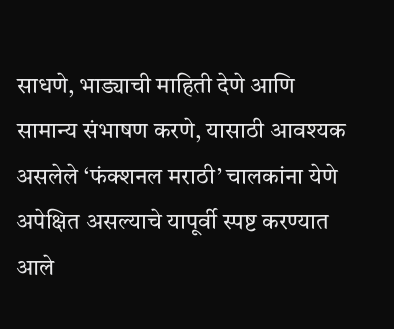साधणे, भाड्याची माहिती देणे आणि सामान्य संभाषण करणे, यासाठी आवश्यक असलेले ‘फंक्शनल मराठी’ चालकांना येणे अपेक्षित असल्याचे यापूर्वी स्पष्ट करण्यात आले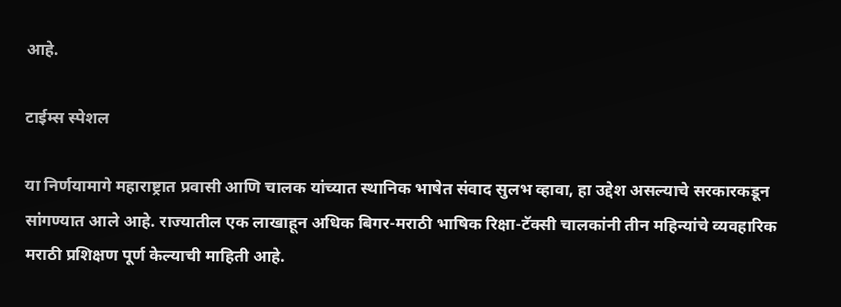आहे.

टाईम्स स्पेशल

या निर्णयामागे महाराष्ट्रात प्रवासी आणि चालक यांच्यात स्थानिक भाषेत संवाद सुलभ व्हावा, हा उद्देश असल्याचे सरकारकडून सांगण्यात आले आहे. राज्यातील एक लाखाहून अधिक बिगर-मराठी भाषिक रिक्षा-टॅक्सी चालकांनी तीन महिन्यांचे व्यवहारिक मराठी प्रशिक्षण पूर्ण केल्याची माहिती आहे.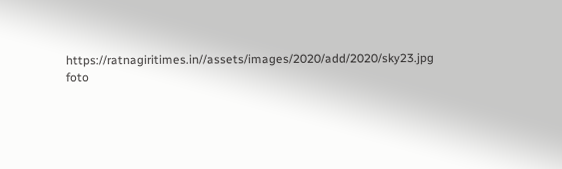https://ratnagiritimes.in//assets/images/2020/add/2020/sky23.jpg
foto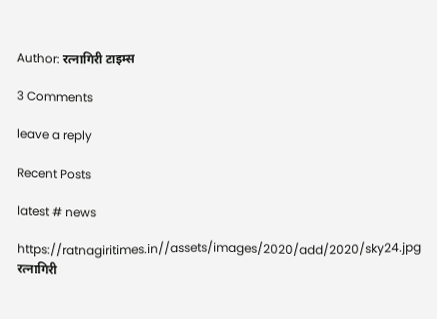Author: रत्नागिरी टाइम्स

3 Comments

leave a reply

Recent Posts

latest # news

https://ratnagiritimes.in//assets/images/2020/add/2020/sky24.jpg
रत्नागिरी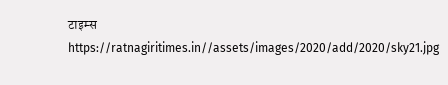टाइम्स
https://ratnagiritimes.in//assets/images/2020/add/2020/sky21.jpg